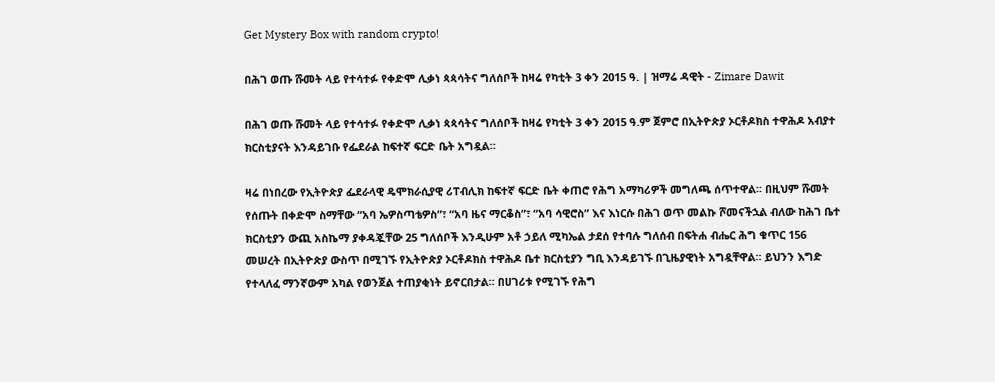Get Mystery Box with random crypto!

በሕገ ወጡ ሹመት ላይ የተሳተፉ የቀድሞ ሊቃነ ጳጳሳትና ግለሰቦች ከዛሬ የካቲት 3 ቀን 2015 ዓ. | ዝማሬ ዳዊት - Zimare Dawit

በሕገ ወጡ ሹመት ላይ የተሳተፉ የቀድሞ ሊቃነ ጳጳሳትና ግለሰቦች ከዛሬ የካቲት 3 ቀን 2015 ዓ.ም ጀምሮ በኢትዮጵያ ኦርቶዶክስ ተዋሕዶ አብያተ ክርስቲያናት እንዳይገቡ የፌደራል ከፍተኛ ፍርድ ቤት አግዷል።

ዛሬ በነበረው የኢትዮጵያ ፌደራላዊ ዴሞክራሲያዊ ሪፐብሊክ ከፍተኛ ፍርድ ቤት ቀጠሮ የሕግ አማካሪዎች መግለጫ ሰጥተዋል፡፡ በዚህም ሹመት የሰጡት በቀድሞ ስማቸው “አባ ኤዎስጣቴዎስ”፣ “አባ ዜና ማርቆስ”፣ “አባ ሳዊሮስ” እና እነርሱ በሕገ ወጥ መልኩ ሾመናችኋል ብለው ከሕገ ቤተ ክርስቲያን ውጪ አስኬማ ያቀዳጇቸው 25 ግለሰቦች እንዲሁም አቶ ኃይለ ሚካኤል ታደሰ የተባሉ ግለሰብ በፍትሐ ብሔር ሕግ ቁጥር 156 መሠረት በኢትዮጵያ ውስጥ በሚገኙ የኢትዮጵያ ኦርቶዶክስ ተዋሕዶ ቤተ ክርስቲያን ግቢ እንዳይገኙ በጊዜያዊነት አግዷቸዋል። ይህንን እግድ የተላለፈ ማንኛውም አካል የወንጀል ተጠያቂነት ይኖርበታል። በሀገሪቱ የሚገኙ የሕግ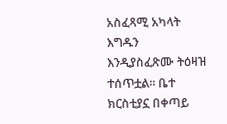አስፈጻሚ አካላት እግዱን እንዲያስፈጽሙ ትዕዛዝ ተሰጥቷል። ቤተ ክርስቲያኗ በቀጣይ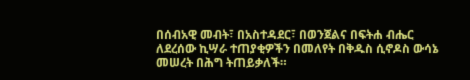በሰብአዊ መብት፣ በአስተዳደር፣ በወንጀልና በፍትሐ ብሔር ለደረሰው ኪሣራ ተጠያቂዎችን በመለየት በቅዱስ ሲኖዶስ ውሳኔ መሠረት በሕግ ትጠይቃለች።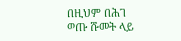በዚህም በሕገ ወጡ ሹመት ላይ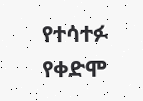የተሳተፉ የቀድሞ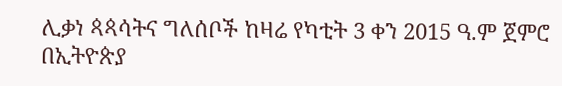ሊቃነ ጳጳሳትና ግለሰቦች ከዛሬ የካቲት 3 ቀን 2015 ዓ.ም ጀምሮ በኢትዮጵያ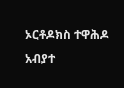ኦርቶዶክስ ተዋሕዶ አብያተ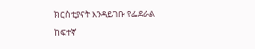ክርስቲያናት እንዳይገቡ የፌደራል ከፍተኛ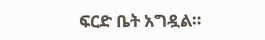ፍርድ ቤት አግዷል።